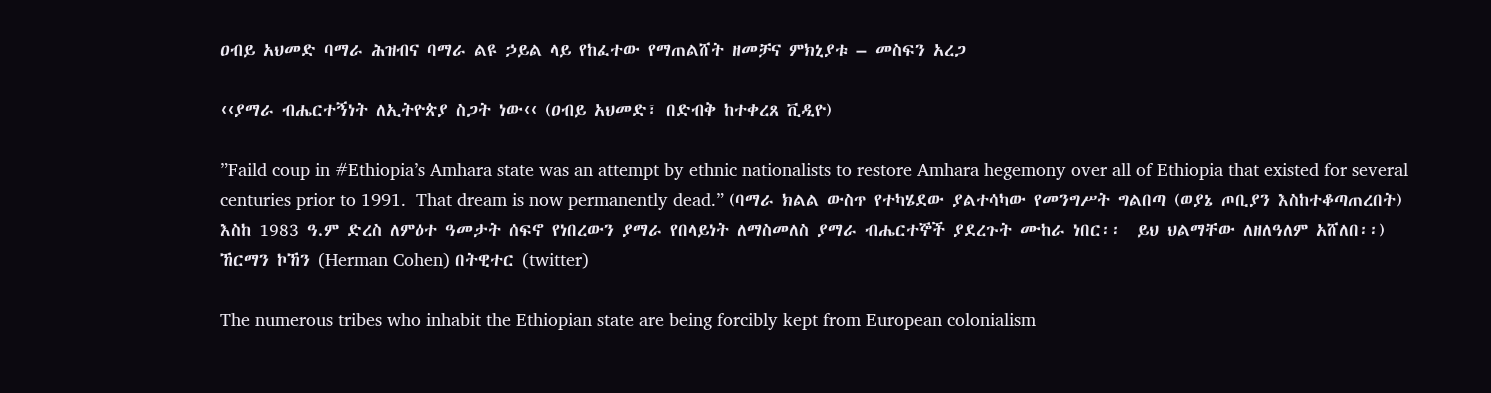ዐብይ አህመድ ባማራ ሕዝብና ባማራ ልዩ ኃይል ላይ የከፈተው የማጠልሸት ዘመቻና ምክኒያቱ – መስፍን አረጋ

‹‹ያማራ ብሔርተኝነት ለኢትዮጵያ ስጋት ነው‹‹ (ዐብይ አህመድ፣ በድብቅ ከተቀረጸ ቪዲዮ)

”Faild coup in #Ethiopia’s Amhara state was an attempt by ethnic nationalists to restore Amhara hegemony over all of Ethiopia that existed for several centuries prior to 1991.  That dream is now permanently dead.” (ባማራ ክልል ውስጥ የተካሄደው ያልተሳካው የመንግሥት ግልበጣ (ወያኔ ጦቢያን እስከተቆጣጠረበት) እስከ 1983 ዓ.ም ድረስ ለምዕተ ዓመታት ሰፍኖ የነበረውን ያማራ የበላይነት ለማስመለስ ያማራ ብሔርተኞች ያደረጉት ሙከራ ነበር፡፡  ይህ ህልማቸው ለዘለዓለም አሸለበ፡፡) ኸርማን ኮኸን (Herman Cohen) በትዊተር (twitter)

The numerous tribes who inhabit the Ethiopian state are being forcibly kept from European colonialism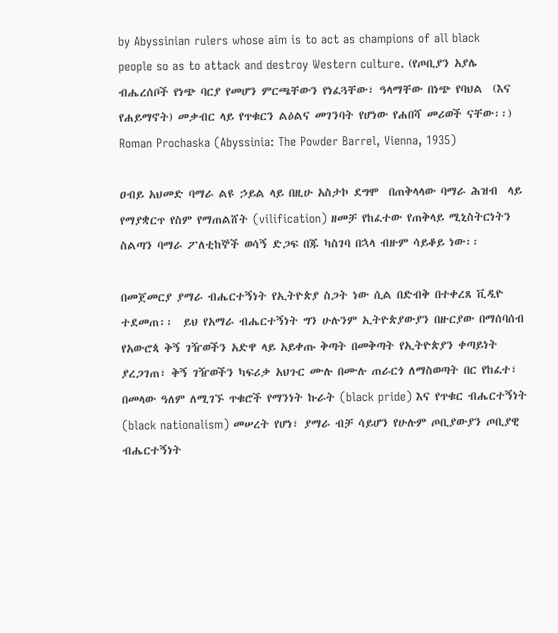by Abyssinian rulers whose aim is to act as champions of all black people so as to attack and destroy Western culture. (የጦቢያን አያሌ ብሔረሰቦች የነጭ ባርያ የመሆን ምርጫቸውን የነፈጓቸው፣ ዓላማቸው በነጭ የባህል  (እና የሐይማኖት) መቃብር ላይ የጥቁርን ልዕልና መገንባት የሆነው የሐበሻ መሪወች ናቸው፡፡)  Roman Prochaska (Abyssinia: The Powder Barrel, Vienna, 1935)

ዐብይ አህመድ ባማራ ልዩ ኃይል ላይ በዚሁ አስታኮ ደግሞ  በጠቅላላው ባማራ ሕዝብ  ላይ የማያቋርጥ የስም የማጠልሸት (vilification) ዘመቻ የከፈተው የጠቅላይ ሚኒስትርነትን ስልጣን ባማራ ፖለቲከኞች ወሳኝ ድጋፍ በጁ ካስገባ በኋላ ብዙም ሳይቆይ ነው፡፡

በመጀመርያ ያማራ ብሔርተኝነት የኢትዮጵያ ስጋት ነው ሲል በድብቅ በተቀረጸ ቪዲዮ ተደመጠ፡፡  ይህ የአማራ ብሔርተኝነት ግን ሁሉንም ኢትዮጵያውያን በዙርያው በማሰባሰብ የአውሮጳ ቅኝ ገዥወችን አድዋ ላይ አይቀጡ ቅጣት በመቅጣት የኢትዮጵያን ቀጣይነት ያረጋገጠ፣ ቅኝ ገዥወችን ካፍሪቃ አህጉር ሙሉ በሙሉ ጠራርጎ ለማስወጣት በር የከፈተ፣ በመላው ዓለም ለሚገኙ ጥቁሮች የማንነት ኩራት (black pride) እና የጥቁር ብሔርተኝነት (black nationalism) መሠረት የሆነ፣ ያማራ ብቻ ሳይሆን የሁሉም ጦቢያውያን ጦቢያዊ ብሔርተኝነት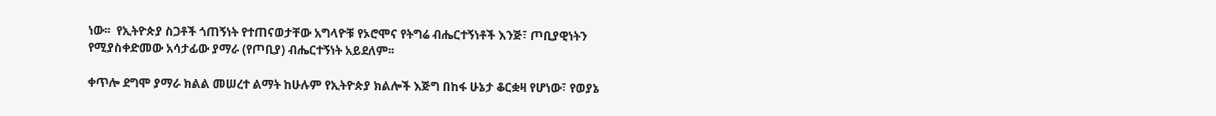ነው፡፡  የኢትዮጵያ ስጋቶች ጎጠኝነት የተጠናወታቸው አግላዮቹ የኦሮሞና የትግሬ ብሔርተኝነቶች እንጅ፣ ጦቢያዊነትን የሚያስቀድመው አሳታፊው ያማራ (የጦቢያ) ብሔርተኝነት አይደለም፡፡

ቀጥሎ ደግሞ ያማራ ክልል መሠረተ ልማት ከሁሉም የኢትዮጵያ ክልሎች እጅግ በከፋ ሁኔታ ቆርቋዛ የሆነው፣ የወያኔ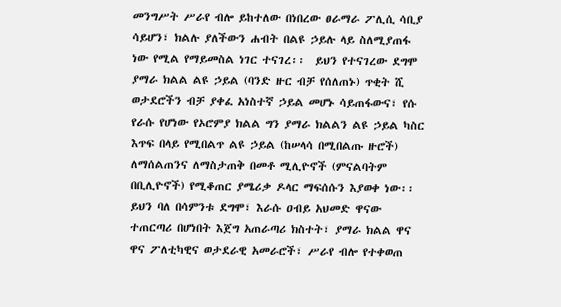መንግሥት ሥራየ ብሎ ይከተለው በነበረው ፀራማራ ፖሊሲ ሳቢያ ሳይሆን፣ ክልሉ ያለችውን ሐብት በልዩ ኃይሉ ላይ ስለሚያጠፋ ነው የሚል የማይመስል ነገር ተናገረ፡፡  ይህን የተናገረው ደግሞ ያማራ ክልል ልዩ ኃይል (ባንድ ዙር ብቻ የሰለጠኑ) ጥቂት ሺ ወታደሮችን ብቻ ያቀፈ አነስተኛ ኃይል መሆኑ ሳይጠፋውና፣ የሱ የራሱ የሆነው የኦሮምያ ክልል ግን ያማራ ክልልን ልዩ ኃይል ካስር እጥፍ በላይ የሚበልጥ ልዩ ኃይል (ከሠላሳ በሚበልጡ ዙሮች) ለማሰልጠንና ለማስታጠቅ በመቶ ሚሊዮኖች (ምናልባትም በቢሊዮኖች) የሚቆጠር ያሜሪቃ ዶላር ማፍሰሱን እያወቀ ነው፡፡  ይህን ባለ በሳምንቱ ደግሞ፣ እራሱ ዐብይ አህመድ ዋናው ተጠርጣሪ በሆነበት እጀግ አጠራጣሪ ክስተት፣ ያማራ ክልል ዋና ዋና ፖለቲካዊና ወታደራዊ አመራሮች፣ ሥራየ ብሎ የተቀወጠ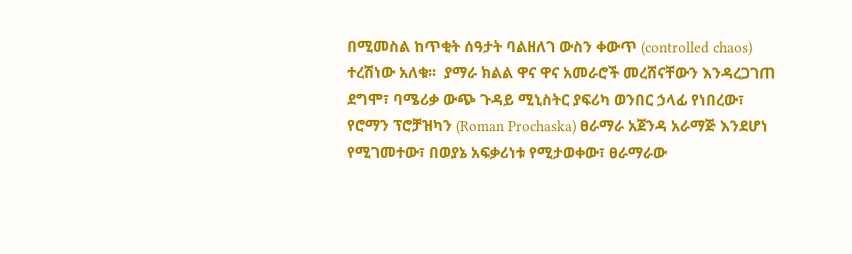በሚመስል ከጥቂት ሰዓታት ባልዘለገ ውስን ቀውጥ (controlled chaos) ተረሽነው አለቁ፡፡  ያማራ ክልል ዋና ዋና አመራሮች መረሸናቸውን እንዳረጋገጠ ደግሞ፣ ባሜሪቃ ውጭ ጉዳይ ሚኒስትር ያፍሪካ ወንበር ኃላፊ የነበረው፣ የሮማን ፕሮቻዝካን (Roman Prochaska) ፀራማራ አጀንዳ አራማጅ እንደሆነ የሚገመተው፣ በወያኔ አፍቃሪነቱ የሚታወቀው፣ ፀራማራው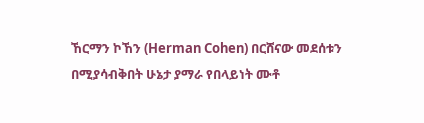ኸርማን ኮኸን (Herman Cohen) በርሸናው መደሰቱን በሚያሳብቅበት ሁኔታ ያማራ የበላይነት ሙቶ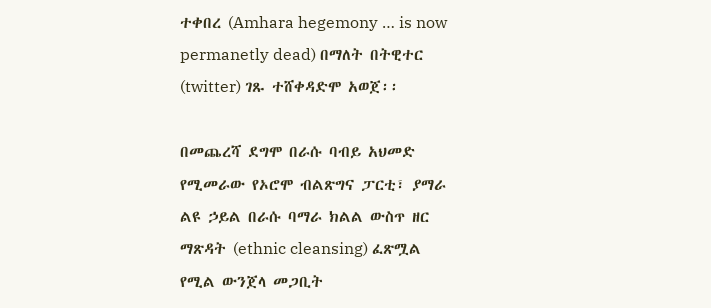ተቀበረ (Amhara hegemony … is now permanetly dead) በማለት በትዊተር (twitter) ገጹ ተሸቀዳድሞ አወጀ፡፡

በመጨረሻ ደግሞ በራሱ ባብይ አህመድ የሚመራው የኦሮሞ ብልጽግና ፓርቲ፣ ያማራ ልዩ ኃይል በራሱ ባማራ ክልል ውስጥ ዘር ማጽዳት (ethnic cleansing) ፈጽሟል የሚል ውንጀላ መጋቢት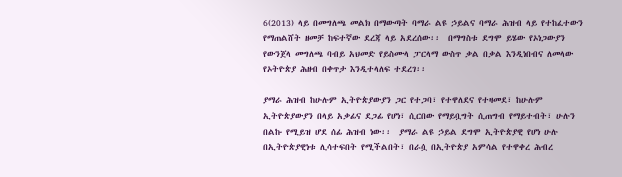6(2013) ላይ በመግለጫ መልክ በማውጣት ባማራ ልዩ ኃይልና ባማራ ሕዝብ ላይ የተከፈተውን የማጠልሸት ዘመቻ ከፍተኛው ደረጃ ላይ አደረሰው፡፡  በማግስቱ ደግሞ ይሄው የኦነጋውያን የውንጀላ መግለጫ ባብይ አህመድ የይስሙላ ፓርላማ ውስጥ ቃል በቃል እንዲነበብና ለመላው የኦትዮጵያ ሕዘብ በቀጥታ እንዲተላለፍ ተደረገ፡፡

ያማራ ሕዝብ ከሁሉም ኢትዮጵያውያን ጋር የተጋባ፣ የተዋለደና የተዛመደ፣ ከሁሉም ኢትዮጵያውያን በላይ አቃፊና ደጋፊ የሆነ፣ ሲርበው የማይቧግት ሲጠግብ የማይተብት፣ ሁሉን በልኩ የሚይዝ ሆደ ሰፊ ሕዝብ ነው፡፡  ያማራ ልዩ ኃይል ደግሞ ኢትዮጵያዊ የሆነ ሁሉ በኢትዮጵያዊነቱ ሊሳተፍበት የሚችልበት፣ በራሷ በኢትዮጵያ አምሳል የተዋቀረ ሕብረ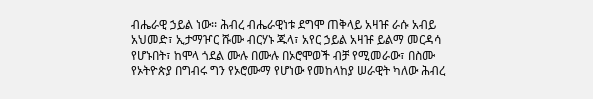ብሔራዊ ኃይል ነው፡፡ ሕብረ ብሔራዊነቱ ደግሞ ጠቅላይ አዛዡ ራሱ አብይ አህመድ፣ ኢታማዦር ሹሙ ብርሃኑ ጁላ፣ አየር ኃይል አዛዡ ይልማ መርዳሳ የሆኑበት፣ ከሞላ ጎደል ሙሉ በሙሉ በኦሮሞወች ብቻ የሚመራው፣ በስሙ የኦትዮጵያ በግብሩ ግን የኦሮሙማ የሆነው የመከላከያ ሠራዊት ካለው ሕብረ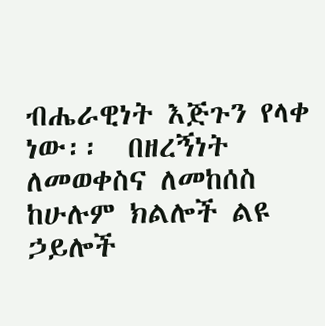ብሔራዊነት እጅጉን የላቀ ነው፡፡  በዘረኝነት ለመወቀስና ለመከሰስ ከሁሉም ክልሎች ልዩ ኃይሎች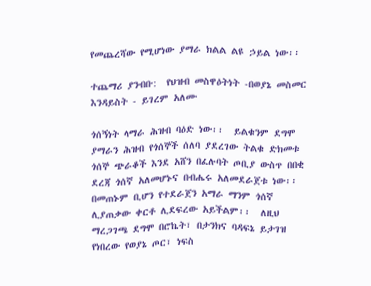የመጨረሻው የሚሆነው ያማራ ክልል ልዩ ኃይል ነው፡፡

ተጨማሪ ያንብቡ:  የህዝብ መስዋዕትነት -በወያኔ መስመር እንዳይስት - ይገረም አለሙ

ጎሰኝነት ላማራ ሕዝብ ባዕድ ነው፡፡  ይልቁንም ደግሞ ያማራን ሕዝብ የጎሰኞች ሰለባ ያደረገው ትልቁ ድክመቱ ጎሰኞ ጭራቆች እንደ አሸን በፈሉባት ጦቢያ ውስጥ በበቂ ደረጃ ጎሰኛ አለመሆኑና በብሔሩ አለመደራጀቱ ነው፡፡  በመጠኑም ቢሆን የተደራጀን አማራ ማንም ጎሰኛ ሊያጠቃው ቀርቶ ሊደፍረው አይችልም፡፡  ለዚህ ማረጋገጫ ደግሞ በሮኬት፣ በታንክና ባዳፍኔ ይታገዝ የነበረው የወያኔ ጦር፣ ነፍስ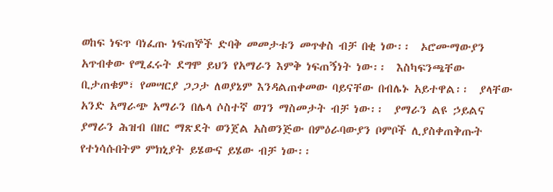ወከፍ ነፍጥ ባነፈጡ ነፍጠኞች ድባቅ መመታቱን መጥቀስ ብቻ በቂ ነው፡፡  ኦሮሙማውያን አጥብቀው የሚፈሩት ደግሞ ይህን የአማራን እምቅ ነፍጠኝነት ነው፡፡  እስካፍንጫቸው ቢታጠቁም፣ የመሣርያ ጋጋታ ለወያኔም እንዳልጠቀመው ባይናቸው በብሌኑ አይተዋል፡፡  ያላቸው አንድ አማራጭ አማራን በሌላ ሶስተኛ ወገን ማስመታት ብቻ ነው፡፡  ያማራን ልዩ ኃይልና ያማራን ሕዝብ በዘር ማጽደት ወንጀል አስወንጅው በምዕራባውያን ቦምቦች ሊያስቀጠቅጡት የተነሳሱበትም ምክኒያት ይሄውና ይሄው ብቻ ነው፡፡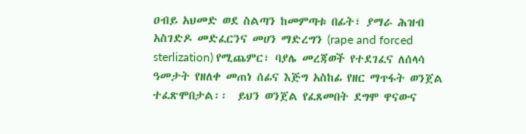ዐብይ አህመድ ወደ ስልጣን ከመምጣቱ በፊት፣ ያማራ ሕዝብ አስገድዶ መድፈርንና መሀን ማድረግን (rape and forced sterlization) የሚጨምር፣ ባያሌ መረጃወች የተደገፈና ለሰላሳ ዓመታት የዘለቀ መጠነ ሰፊና እጅግ አስከፊ የዘር ማጥፋት ወንጀል ተፈጽሞበታል፡፡  ይህን ወንጀል የፈጸመበት ደግሞ ዋናውና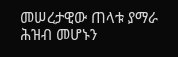መሠረታዊው ጠላቱ ያማራ ሕዝብ መሆኑን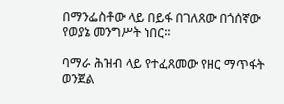በማንፌስቶው ላይ በይፋ በገለጸው በጎሰኛው የወያኔ መንግሥት ነበር፡፡

ባማራ ሕዝብ ላይ የተፈጸመው የዘር ማጥፋት ወንጀል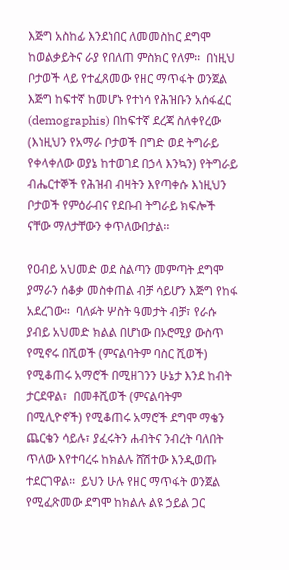እጅግ አስከፊ እንደነበር ለመመስከር ደግሞ ከወልቃይትና ራያ የበለጠ ምስክር የለም፡፡  በነዚህ ቦታወች ላይ የተፈጸመው የዘር ማጥፋት ወንጀል እጅግ ከፍተኛ ከመሆኑ የተነሳ የሕዝቡን አሰፋፈር (demographis) በከፍተኛ ደረጃ ስለቀየረው (እነዚህን የአማራ ቦታወች በግድ ወደ ትግራይ የቀላቀለው ወያኔ ከተወገደ በኃላ እንኳን) የትግራይ ብሔርተኞች የሕዝብ ብዛትን እየጣቀሱ እነዚህን ቦታወች የምዕራብና የደቡብ ትግራይ ክፍሎች ናቸው ማለታቸውን ቀጥለውበታል፡፡

የዐብይ አህመድ ወደ ስልጣን መምጣት ደግሞ ያማራን ሰቆቃ መስቀጠል ብቻ ሳይሆን እጅግ የከፋ አደረገው፡፡  ባለፉት ሦስት ዓመታት ብቻ፣ የራሱ ያብይ አህመድ ክልል በሆነው በኦሮሚያ ውስጥ የሚኖሩ በሺወች (ምናልባትም ባስር ሺወች) የሚቆጠሩ አማሮች በሚዘገንን ሁኔታ እንደ ከብት ታርደዋል፣  በመቶሺወች (ምናልባትም በሚሊዮኖች) የሚቆጠሩ አማሮች ደግሞ ማቄን ጨርቄን ሳይሉ፣ ያፈሩትን ሐብትና ንብረት ባለበት ጥለው እየተባረሩ ከክልሉ ሸሽተው እንዲወጡ ተደርገዋል፡፡  ይህን ሁሉ የዘር ማጥፋት ወንጀል የሚፈጽመው ደግሞ ከክልሉ ልዩ ኃይል ጋር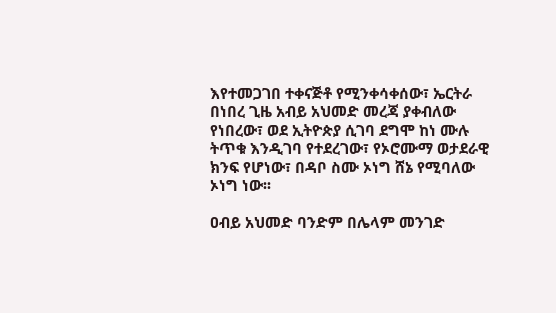እየተመጋገበ ተቀናጅቶ የሚንቀሳቀሰው፣ ኤርትራ በነበረ ጊዜ አብይ አህመድ መረጃ ያቀብለው የነበረው፣ ወደ ኢትዮጵያ ሲገባ ደግሞ ከነ ሙሉ ትጥቁ እንዲገባ የተደረገው፣ የኦሮሙማ ወታደራዊ ክንፍ የሆነው፣ በዳቦ ስሙ ኦነግ ሸኔ የሚባለው ኦነግ ነው፡፡

ዐብይ አህመድ ባንድም በሌላም መንገድ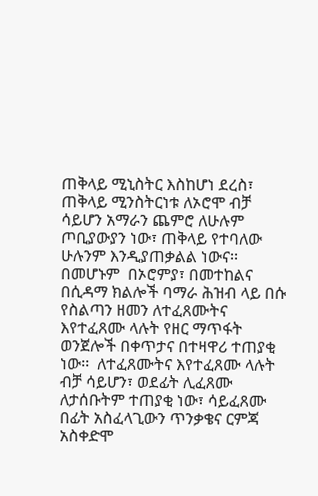ጠቅላይ ሚኒስትር እስከሆነ ደረስ፣  ጠቅላይ ሚንስትርነቱ ለኦሮሞ ብቻ ሳይሆን አማራን ጨምሮ ለሁሉም ጦቢያውያን ነው፣ ጠቅላይ የተባለው ሁሉንም እንዲያጠቃልል ነውና፡፡  በመሆኑም  በኦሮምያ፣ በመተከልና በሲዳማ ክልሎች ባማራ ሕዝብ ላይ በሱ የስልጣን ዘመን ለተፈጸሙትና እየተፈጸሙ ላሉት የዘር ማጥፋት ወንጀሎች በቀጥታና በተዛዋሪ ተጠያቂ ነው፡፡  ለተፈጸሙትና እየተፈጸሙ ላሉት ብቻ ሳይሆን፣ ወደፊት ሊፈጸሙ ለታሰቡትም ተጠያቂ ነው፣ ሳይፈጸሙ በፊት አስፈላጊውን ጥንቃቄና ርምጃ አስቀድሞ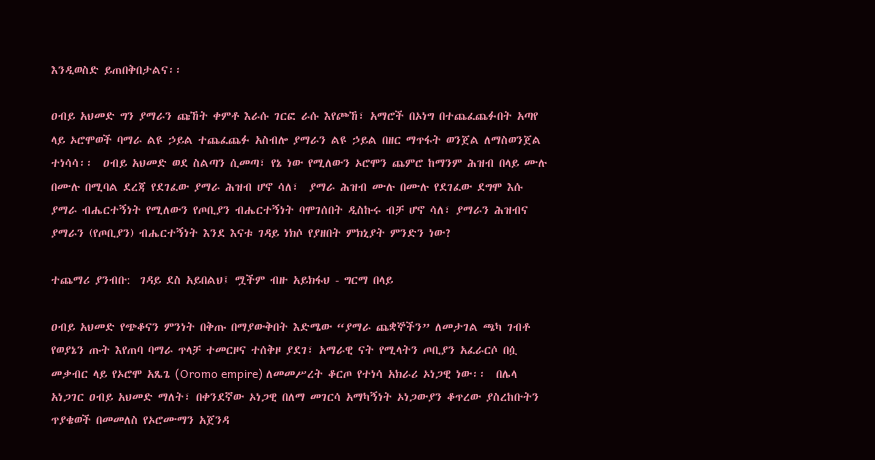እንዲወስድ ይጠበቅበታልና፡፡

ዐብይ አህመድ ግን ያማራን ጩኸት ቀምቶ እራሱ ገርፎ ራሱ እየጮኸ፣ አማሮች በኦነግ በተጨፈጨፉበት አጣየ ላይ ኦሮሞወች ባማራ ልዩ ኃይል ተጨፈጨፉ አስብሎ ያማራን ልዩ ኃይል በዘር ማጥፋት ወንጀል ለማስወንጀል ተነሳሳ፡፡  ዐብይ አህመድ ወደ ስልጣን ሲመጣ፣ የኔ ነው የሚለውን ኦሮሞን ጨምሮ ከማንም ሕዝብ በላይ ሙሉ በሙሉ በሚባል ደረጃ የደገፈው ያማራ ሕዝብ ሆኖ ሳለ፣  ያማራ ሕዝብ ሙሉ በሙሉ የደገፈው ደግሞ እሱ ያማራ ብሔርተኝነት የሚለውን የጦቢያን ብሔርተኝነት ባሞገሰበት ዲስኩሩ ብቻ ሆኖ ሳለ፣ ያማራን ሕዝብና ያማራን (የጦቢያን) ብሔርተኝነት እንደ እናቱ ገዳይ ነክሶ የያዘበት ምክኒያት ምንድን ነው?

ተጨማሪ ያንብቡ:  ገዳይ ደስ አይበልህ፤ ሟችም ብዙ አይክፋህ - ግርማ በላይ

ዐብይ አህመድ የጭቆናን ምንነት በቅጡ በማያውቅበት እድሜው “ያማራ ጨቋኞችን” ለመታገል ጫካ ገብቶ የወያኔን ጡት እየጠባ ባማራ ጥላቻ ተመርዞና ተሰቅዞ ያደገ፣ አማራዊ ናት የሚላትን ጦቢያን አፈራርሶ በሷ መቃብር ላይ የኦሮሞ አጼጌ (Oromo empire) ለመመሥረት ቆርጦ የተነሳ አክራሪ ኦነጋዊ ነው፡፡  በሌላ አነጋገር ዐብይ አህመድ ማለት፣ በቀንደኛው ኦነጋዊ በለማ መገርሳ አማካኝነት ኦነጋውያን ቆጥረው ያስረከቡትን ጥያቄወች በመመለስ የኦሮሙማን አጀንዳ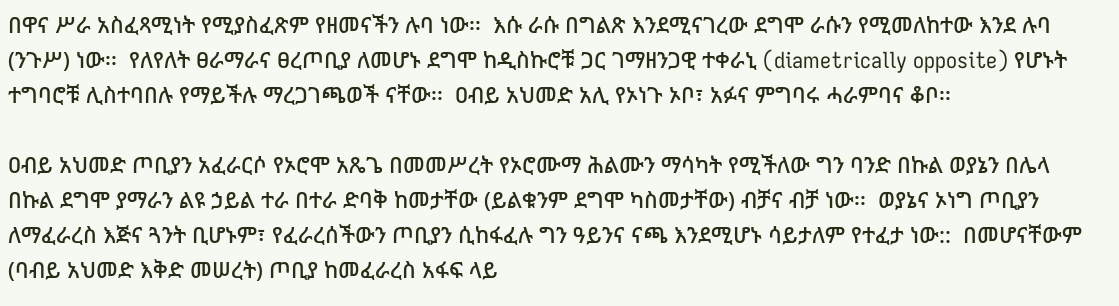በዋና ሥራ አስፈጻሚነት የሚያስፈጽም የዘመናችን ሉባ ነው፡፡  እሱ ራሱ በግልጽ እንደሚናገረው ደግሞ ራሱን የሚመለከተው እንደ ሉባ (ንጉሥ) ነው፡፡  የለየለት ፀራማራና ፀረጦቢያ ለመሆኑ ደግሞ ከዲስኩሮቹ ጋር ገማዘንጋዊ ተቀራኒ (diametrically opposite) የሆኑት ተግባሮቹ ሊስተባበሉ የማይችሉ ማረጋገጫወች ናቸው፡፡  ዐብይ አህመድ አሊ የኦነጉ ኦቦ፣ አፉና ምግባሩ ሓራምባና ቆቦ፡፡

ዐብይ አህመድ ጦቢያን አፈራርሶ የኦሮሞ አጼጌ በመመሥረት የኦሮሙማ ሕልሙን ማሳካት የሚችለው ግን ባንድ በኩል ወያኔን በሌላ በኩል ደግሞ ያማራን ልዩ ኃይል ተራ በተራ ድባቅ ከመታቸው (ይልቁንም ደግሞ ካስመታቸው) ብቻና ብቻ ነው፡፡  ወያኔና ኦነግ ጦቢያን ለማፈራረስ እጅና ጓንት ቢሆኑም፣ የፈራረሰችውን ጦቢያን ሲከፋፈሉ ግን ዓይንና ናጫ እንደሚሆኑ ሳይታለም የተፈታ ነው::  በመሆናቸውም (ባብይ አህመድ እቅድ መሠረት) ጦቢያ ከመፈራረስ አፋፍ ላይ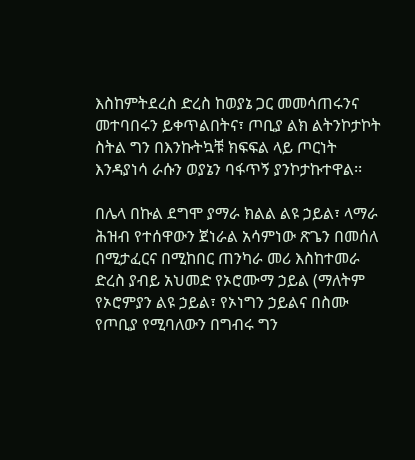እስከምትደረስ ድረስ ከወያኔ ጋር መመሳጠሩንና መተባበሩን ይቀጥልበትና፣ ጦቢያ ልክ ልትንኮታኮት ስትል ግን በእንኩትኳቹ ክፍፍል ላይ ጦርነት እንዳያነሳ ራሱን ወያኔን ባፋጥኝ ያንኮታኩተዋል፡፡

በሌላ በኩል ደግሞ ያማራ ክልል ልዩ ኃይል፣ ላማራ ሕዝብ የተሰዋውን ጀነራል አሳምነው ጽጌን በመሰለ በሚታፈርና በሚከበር ጠንካራ መሪ እስከተመራ ድረስ ያብይ አህመድ የኦሮሙማ ኃይል (ማለትም የኦሮምያን ልዩ ኃይል፣ የኦነግን ኃይልና በስሙ የጦቢያ የሚባለውን በግብሩ ግን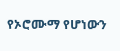የኦሮሙማ የሆነውን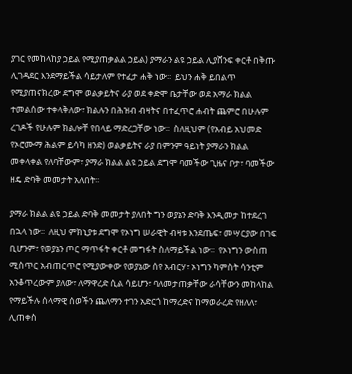ያገር የመከላከያ ኃይል የሚያጠቃልል ኃይል) ያማራን ልዩ ኃይል ሊያሸንፍ ቀርቶ በቅጡ ሊገዳደር እንደማይችል ሳይታለም የተፈታ ሐቅ ነው፡፡  ይህን ሐቅ ይበልጥ የሚያጠናክረው ደግሞ ወልቃይትና ራያ ወደ ቀድሞ ቤታቸው ወደ አማራ ክልል ተመልሰው ተቀላቅለው፣ ክልሉን በሕዝብ ብዛትና በተፈጥሮ ሐብት ጨምሮ በሁሉም ረገዶች የሁሉም ክልሎቸ የበላይ ማድረጋቸው ነው፡፡  ስለዚህም (የአብይ አህመድ የኦሮሙማ ሕልም ይሳካ ዘንድ) ወልቃይትና ራያ በምንም ዓይነት ያማራን ክልል መቀላቀል የለባቸውም፣ ያማራ ክልል ልዩ ኃይል ደግሞ ባመችው ጊዜና ቦታ፣ ባመችው ዘዴ ድባቅ መመታት አለበት፡፡

ያማራ ክልል ልዩ ኃይል ድባቅ መመታት ያለበት ግን ወያኔን ድባቅ እንዲመታ ከተደረገ በኋላ ነው፡፡  ለዚህ ምክኒያቱ ደግሞ የኦነግ ሠራዊት ብዛቱ እንደጤፍ፣ መሣርያው በገፍ ቢሆንም፣ የወያኔን ጦር ማጥፋት ቀርቶ መግፋት ስለማይችል ነው፡፡  የኦነግን ውስጠ ሚስጥር አብጠርጥሮ የሚያውቀው የወያኔው ሰየ አብርሃ፣ ኦነግን ካምስት ሳንቲም አንቆጥረውም ያለው፣ ለማዋረድ ሲል ሳይሆን፣ ባለመታጠቃቸው ራሳቸውን መከላከል የማይችሉ ሰላማዊ ሰወችን ጨለማን ተገን አድርጎ ከማረድና ከማወራረድ የዘለለ፣ ሊጠቀስ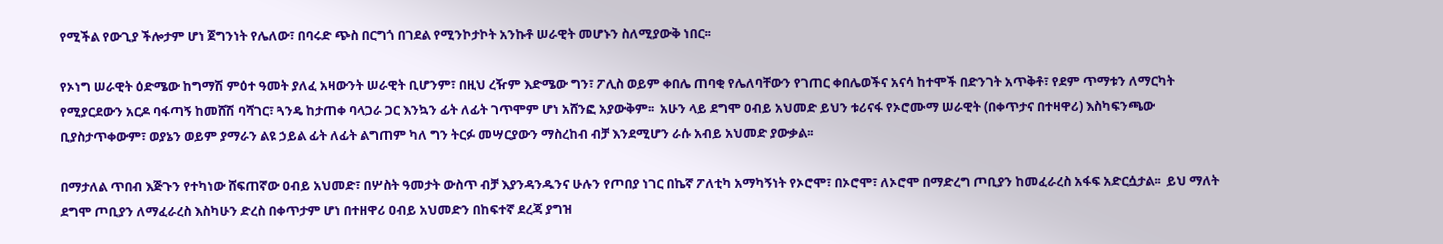የሚችል የውጊያ ችሎታም ሆነ ጀግንነት የሌለው፣ በባሩድ ጭስ በርግጎ በገደል የሚንኮታኮት አንኩቶ ሠራዊት መሆኑን ስለሚያውቅ ነበር፡፡

የኦነግ ሠራዊት ዕድሜው ከግማሽ ምዕተ ዓመት ያለፈ አዛውንት ሠራዊት ቢሆንም፣ በዚህ ረዥም እድሜው ግን፣ ፖሊስ ወይም ቀበሌ ጠባቂ የሌለባቸውን የገጠር ቀበሌወችና አናሳ ከተሞች በድንገት አጥቅቶ፣ የደም ጥማቱን ለማርካት የሚያርደውን አርዶ ባፋጣኝ ከመሸሽ ባሻገር፣ ጓንዴ ከታጠቀ ባላጋራ ጋር እንኳን ፊት ለፊት ገጥሞም ሆነ አሸንፎ አያውቅም፡፡  አሁን ላይ ደግሞ ዐብይ አህመድ ይህን ቱሪናፋ የኦሮሙማ ሠራዊት (በቀጥታና በተዛዋሪ) እስካፍንጫው ቢያስታጥቀውም፣ ወያኔን ወይም ያማራን ልዩ ኃይል ፊት ለፊት ልግጠም ካለ ግን ትርፉ መሣርያውን ማስረከብ ብቻ እንደሚሆን ራሱ አብይ አህመድ ያውቃል፡፡

በማታለል ጥበብ እጅጉን የተካነው ሸፍጠኛው ዐብይ አህመድ፣ በሦስት ዓመታት ውስጥ ብቻ እያንዳንዱንና ሁሉን የጦበያ ነገር በኬኛ ፖለቲካ አማካኝነት የኦሮሞ፣ በኦሮሞ፣ ለኦሮሞ በማድረግ ጦቢያን ከመፈራረስ አፋፍ አድርሷታል፡፡  ይህ ማለት ደግሞ ጦቢያን ለማፈራረስ እስካሁን ድረስ በቀጥታም ሆነ በተዘዋሪ ዐብይ አህመድን በከፍተኛ ደረጃ ያግዝ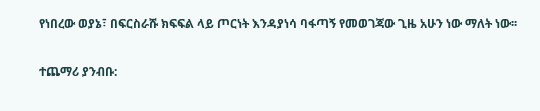የነበረው ወያኔ፣ በፍርስራሹ ክፍፍል ላይ ጦርነት እንዳያነሳ ባፋጣኝ የመወገጃው ጊዜ አሁን ነው ማለት ነው፡፡

ተጨማሪ ያንብቡ: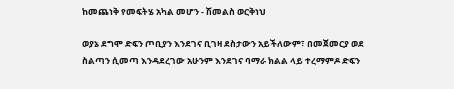ከመጨነቅ የመፍትሄ አካል መሆን - ሽመልስ ወርቅነህ

ወያኔ ደግሞ ድፍን ጦቢያን እንደገና ቢገዛ ደስታውን አይችለውም፣ በመጀመርያ ወደ ስልጣን ሲመጣ እንዳደረገው አሁንም እንደገና ባማራ ክልል ላይ ተረማምዶ ድፍን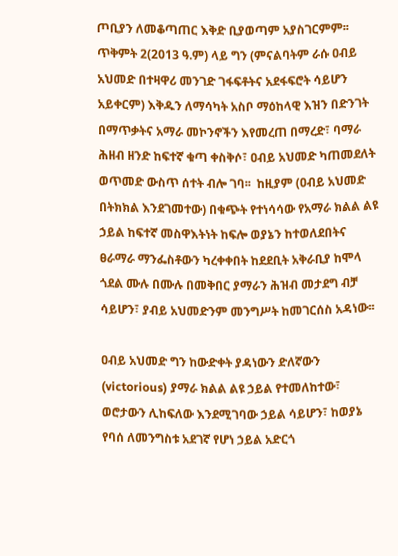ጦቢያን ለመቆጣጠር እቅድ ቢያወጣም አያስገርምም፡፡  ጥቅምት 2(2013 ዓ.ም) ላይ ግን (ምናልባትም ራሱ ዐብይ አህመድ በተዛዋሪ መንገድ ገፋፍቶትና አደፋፍሮት ሳይሆን አይቀርም) እቅዱን ለማሳካት አስቦ ማዕከላዊ እዝን በድንገት በማጥቃትና አማራ መኮንኖችን እየመረጠ በማረድ፣ ባማራ ሕዘብ ዘንድ ከፍተኛ ቁጣ ቀስቅሶ፣ ዐብይ አህመድ ካጠመደለት ወጥመድ ውስጥ ሰተት ብሎ ገባ፡፡  ከዚያም (ዐብይ አህመድ በትክክል እንደገመተው) በቁጭት የተነሳሳው የአማራ ክልል ልዩ ኃይል ከፍተኛ መስዋእትነት ከፍሎ ወያኔን ከተወለደበትና ፀራማራ ማንፌስቶውን ካረቀቀበት ከደደቢት አቅራቢያ ከሞላ ጎደል ሙሉ በሙሉ በመቅበር ያማራን ሕዝብ መታደግ ብቻ ሳይሆን፣ ያብይ አህመድንም መንግሥት ከመገርሰስ አዳነው፡፡

ዐብይ አህመድ ግን ከውድቀት ያዳነውን ድለኛውን (victorious) ያማራ ክልል ልዩ ኃይል የተመለከተው፣ ወሮታውን ሊከፍለው እንደሚገባው ኃይል ሳይሆን፣ ከወያኔ የባሰ ለመንግስቱ አደገኛ የሆነ ኃይል አድርጎ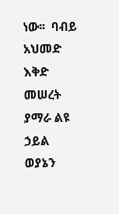ነው፡፡  ባብይ አህመድ እቅድ መሠረት ያማራ ልዩ ኃይል ወያኔን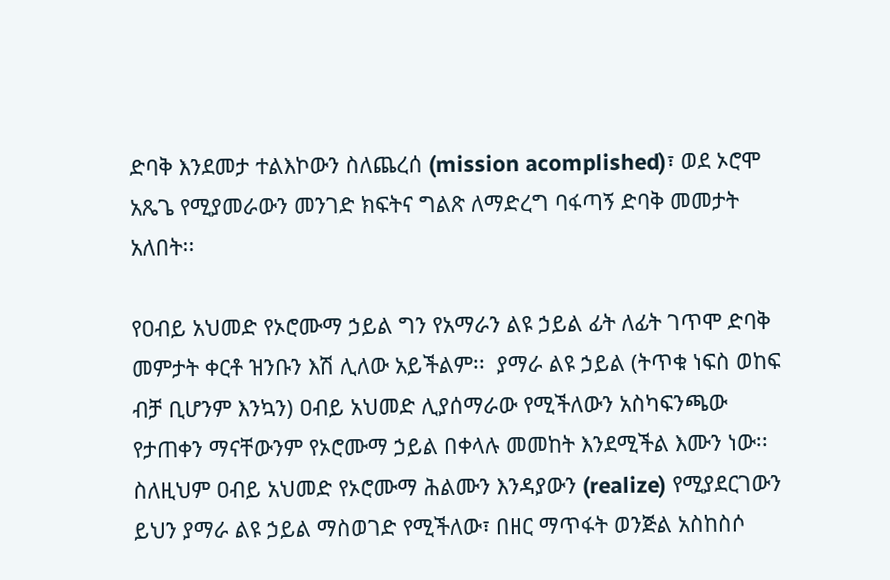ድባቅ እንደመታ ተልእኮውን ስለጨረሰ (mission acomplished)፣ ወደ ኦሮሞ አጼጌ የሚያመራውን መንገድ ክፍትና ግልጽ ለማድረግ ባፋጣኝ ድባቅ መመታት አለበት፡፡

የዐብይ አህመድ የኦሮሙማ ኃይል ግን የአማራን ልዩ ኃይል ፊት ለፊት ገጥሞ ድባቅ መምታት ቀርቶ ዝንቡን እሽ ሊለው አይችልም፡፡  ያማራ ልዩ ኃይል (ትጥቁ ነፍስ ወከፍ ብቻ ቢሆንም እንኳን) ዐብይ አህመድ ሊያሰማራው የሚችለውን አስካፍንጫው የታጠቀን ማናቸውንም የኦሮሙማ ኃይል በቀላሉ መመከት እንደሚችል እሙን ነው፡፡  ስለዚህም ዐብይ አህመድ የኦሮሙማ ሕልሙን እንዳያውን (realize) የሚያደርገውን ይህን ያማራ ልዩ ኃይል ማስወገድ የሚችለው፣ በዘር ማጥፋት ወንጅል አስከስሶ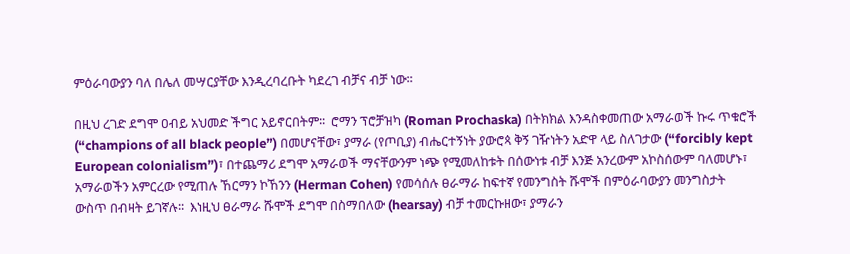ምዕራባውያን ባለ በሌለ መሣርያቸው እንዲረባረቡት ካደረገ ብቻና ብቻ ነው፡፡

በዚህ ረገድ ደግሞ ዐብይ አህመድ ችግር አይኖርበትም፡፡  ሮማን ፕሮቻዝካ (Roman Prochaska) በትክክል እንዳስቀመጠው አማራወች ኩሩ ጥቁሮች (“champions of all black people”) በመሆናቸው፣ ያማራ (የጦቢያ) ብሔርተኝነት ያውሮጳ ቅኝ ገዥነትን አድዋ ላይ ስለገታው (“forcibly kept European colonialism”)፣ በተጨማሪ ደግሞ አማራወች ማናቸውንም ነጭ የሚመለከቱት በሰውነቱ ብቻ እንጅ አንረውም አኮስሰውም ባለመሆኑ፣ አማራወችን አምርረው የሚጠሉ ኸርማን ኮኸንን (Herman Cohen) የመሳሰሉ ፀራማራ ከፍተኛ የመንግስት ሹሞች በምዕራባውያን መንግስታት ውስጥ በብዛት ይገኛሉ፡፡  እነዚህ ፀራማራ ሹሞች ደግሞ በስማበለው (hearsay) ብቻ ተመርኩዘው፣ ያማራን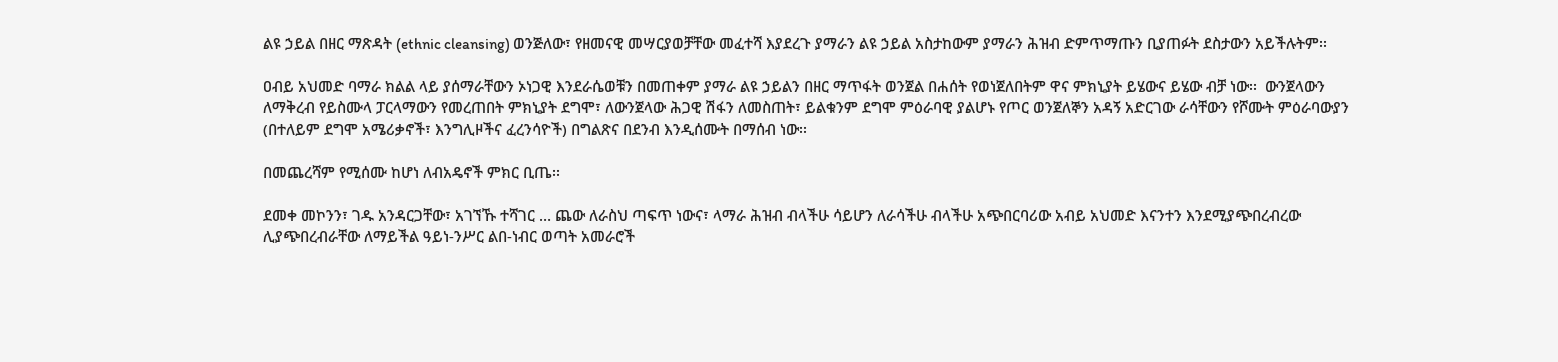ልዩ ኃይል በዘር ማጽዳት (ethnic cleansing) ወንጅለው፣ የዘመናዊ መሣርያወቻቸው መፈተሻ እያደረጉ ያማራን ልዩ ኃይል አስታከውም ያማራን ሕዝብ ድምጥማጡን ቢያጠፉት ደስታውን አይችሉትም፡፡

ዐብይ አህመድ ባማራ ክልል ላይ ያሰማራቸውን ኦነጋዊ እንደራሴወቹን በመጠቀም ያማራ ልዩ ኃይልን በዘር ማጥፋት ወንጀል በሐሰት የወነጀለበትም ዋና ምክኒያት ይሄውና ይሄው ብቻ ነው፡፡  ውንጀላውን ለማቅረብ የይስሙላ ፓርላማውን የመረጠበት ምክኒያት ደግሞ፣ ለውንጀላው ሕጋዊ ሽፋን ለመስጠት፣ ይልቁንም ደግሞ ምዕራባዊ ያልሆኑ የጦር ወንጀለኞን አዳኝ አድርገው ራሳቸውን የሾሙት ምዕራባውያን (በተለይም ደግሞ አሜሪቃኖች፣ እንግሊዞችና ፈረንሳዮች) በግልጽና በደንብ እንዲሰሙት በማሰብ ነው፡፡

በመጨረሻም የሚሰሙ ከሆነ ለብአዴኖች ምክር ቢጤ፡፡

ደመቀ መኮንን፣ ገዱ አንዳርጋቸው፣ አገኘኹ ተሻገር … ጨው ለራስህ ጣፍጥ ነውና፣ ላማራ ሕዝብ ብላችሁ ሳይሆን ለራሳችሁ ብላችሁ አጭበርባሪው አብይ አህመድ እናንተን እንደሚያጭበረብረው ሊያጭበረብራቸው ለማይችል ዓይነ-ንሥር ልበ-ነብር ወጣት አመራሮች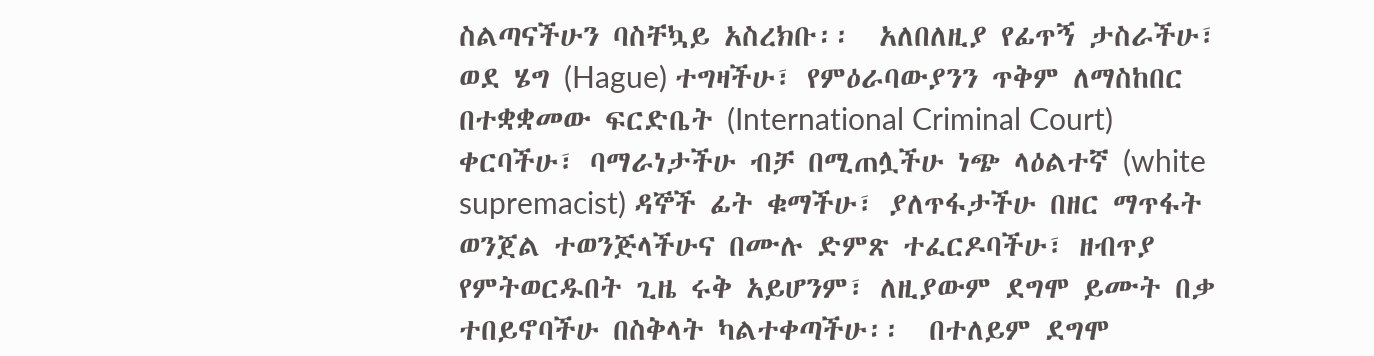ስልጣናችሁን ባስቸኳይ አስረክቡ፡፡  አለበለዚያ የፊጥኝ ታስራችሁ፣ ወደ ሄግ (Hague) ተግዛችሁ፣ የምዕራባውያንን ጥቅም ለማስከበር በተቋቋመው ፍርድቤት (International Criminal Court) ቀርባችሁ፣ ባማራነታችሁ ብቻ በሚጠሏችሁ ነጭ ላዕልተኛ (white supremacist) ዳኞች ፊት ቁማችሁ፣ ያለጥፋታችሁ በዘር ማጥፋት ወንጀል ተወንጅላችሁና በሙሉ ድምጽ ተፈርዶባችሁ፣ ዘብጥያ የምትወርዱበት ጊዜ ሩቅ አይሆንም፣ ለዚያውም ደግሞ ይሙት በቃ ተበይኖባችሁ በስቅላት ካልተቀጣችሁ፡፡  በተለይም ደግሞ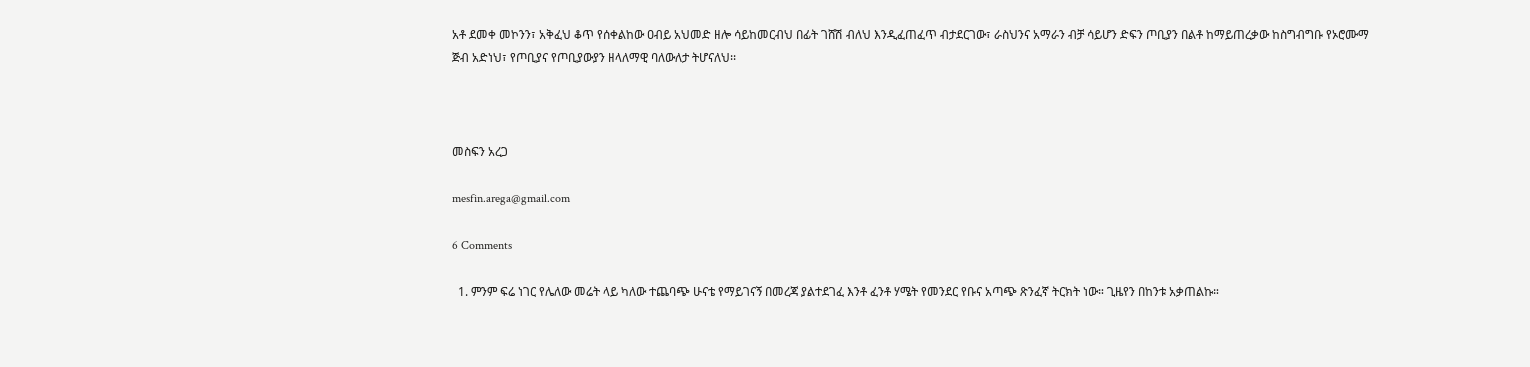አቶ ደመቀ መኮንን፣ አቅፈህ ቆጥ የሰቀልከው ዐብይ አህመድ ዘሎ ሳይከመርብህ በፊት ገሸሽ ብለህ እንዲፈጠፈጥ ብታደርገው፣ ራስህንና አማራን ብቻ ሳይሆን ድፍን ጦቢያን በልቶ ከማይጠረቃው ከስግብግቡ የኦሮሙማ ጅብ አድነህ፣ የጦቢያና የጦቢያውያን ዘላለማዊ ባለውለታ ትሆናለህ፡፡



መስፍን አረጋ

mesfin.arega@gmail.com

6 Comments

  1. ምንም ፍሬ ነገር የሌለው መሬት ላይ ካለው ተጨባጭ ሁናቴ የማይገናኝ በመረጃ ያልተደገፈ እንቶ ፈንቶ ሃሜት የመንደር የቡና አጣጭ ጽንፈኛ ትርክት ነው። ጊዜየን በከንቱ አቃጠልኩ።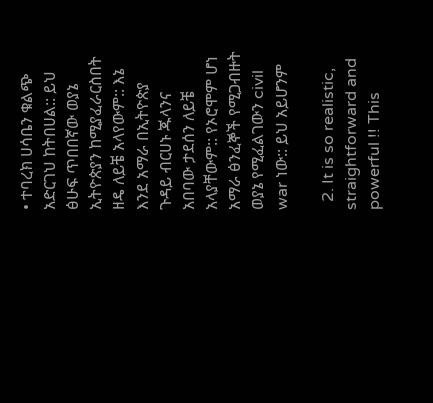• ተባረክ ሀሳቤን ቁልጭ አድርገህ ከትበሀል:: ይህ ፅሁፍ ጥበበኛው ወያኔ ኢትዮጵያን ከሚያፈራርስበት ዘዴ ለይቼ አላየውም:: እኔ እንደ አማራ በኢትዮጵያ ጉዳይ ብርሀኑ ጁላንና አበባው ታደሰን ለይቼ አላያቸውም:: የኦሮሞም ሆነ አማራ ፅንፈኞች የሚጋብዙት ወያኔ የሚፈልገውን civil war ነው:: ይህ አይሆንም

  2. It is so realistic, straightforward and powerful !! This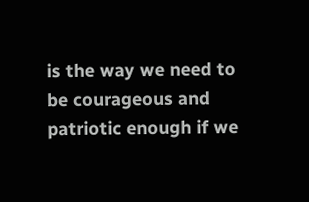is the way we need to be courageous and patriotic enough if we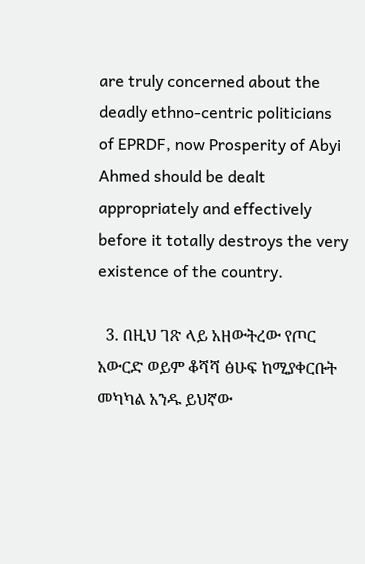are truly concerned about the deadly ethno-centric politicians of EPRDF, now Prosperity of Abyi Ahmed should be dealt appropriately and effectively before it totally destroys the very existence of the country.

  3. በዚህ ገጽ ላይ አዘውትረው የጦር አውርድ ወይም ቆሻሻ ፅሁፍ ከሚያቀርቡት መካካል አንዱ ይህኛው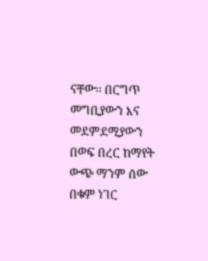ናቸው፡፡ በርግጥ መግቢያውን እና መደምደሚያውን በወፍ በረር ከማየት ውጭ ማንም ሰው በቁም ነገር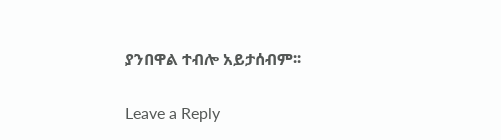ያንበዋል ተብሎ አይታሰብም፡፡

Leave a Reply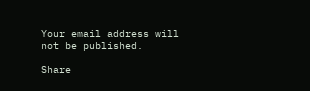Your email address will not be published.

Share